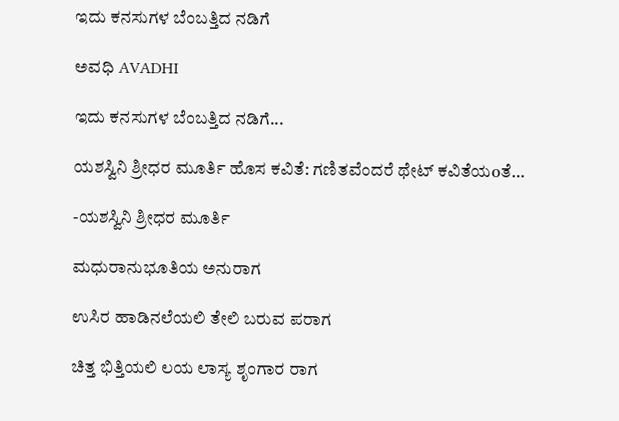ಇದು ಕನಸುಗಳ ಬೆಂಬತ್ತಿದ ನಡಿಗೆ‍

ಅವಧಿ AVADHI

ಇದು ಕನಸುಗಳ ಬೆಂಬತ್ತಿದ ನಡಿಗೆ...

ಯಶಸ್ವಿನಿ ಶ್ರೀಧರ ಮೂರ್ತಿ ಹೊಸ ಕವಿತೆ: ಗಣಿತವೆಂದರೆ ಥೇಟ್ ಕವಿತೆಯoತೆ…

-ಯಶಸ್ವಿನಿ ಶ್ರೀಧರ ಮೂರ್ತಿ

ಮಧುರಾನುಭೂತಿಯ ಅನುರಾಗ

ಉಸಿರ ಹಾಡಿನಲೆಯಲಿ ತೇಲಿ ಬರುವ ಪರಾಗ

ಚಿತ್ತ ಭಿತ್ತಿಯಲಿ ಲಯ ಲಾಸ್ಯ ಶೃಂಗಾರ ರಾಗ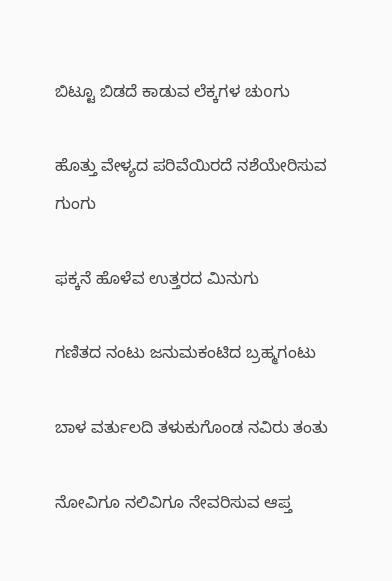ಬಿಟ್ಟೂ ಬಿಡದೆ ಕಾಡುವ ಲೆಕ್ಕಗಳ ಚುoಗು

ಹೊತ್ತು ವೇಳ್ಯದ ಪರಿವೆಯಿರದೆ ನಶೆಯೇರಿಸುವ ಗುಂಗು

ಫಕ್ಕನೆ ಹೊಳೆವ ಉತ್ತರದ ಮಿನುಗು

ಗಣಿತದ ನಂಟು ಜನುಮಕಂಟಿದ ಬ್ರಹ್ಮಗಂಟು

ಬಾಳ ವರ್ತುಲದಿ ತಳುಕುಗೊಂಡ ನವಿರು ತಂತು

ನೋವಿಗೂ ನಲಿವಿಗೂ ನೇವರಿಸುವ ಆಪ್ತ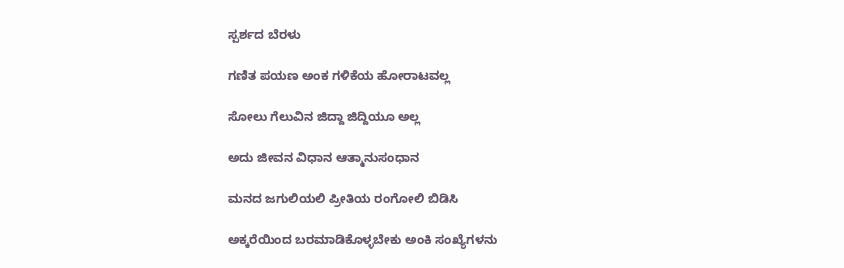ಸ್ಪರ್ಶದ ಬೆರಳು

ಗಣಿತ ಪಯಣ ಅಂಕ ಗಳಿಕೆಯ ಹೋರಾಟವಲ್ಲ

ಸೋಲು ಗೆಲುವಿನ ಜಿದ್ದಾ ಜಿದ್ದಿಯೂ ಅಲ್ಲ

ಅದು ಜೀವನ ವಿಧಾನ ಆತ್ಮಾನುಸಂಧಾನ

ಮನದ ಜಗುಲಿಯಲಿ ಪ್ರೀತಿಯ ರಂಗೋಲಿ ಬಿಡಿಸಿ

ಅಕ್ಕರೆಯಿಂದ ಬರಮಾಡಿಕೊಳ್ಳಬೇಕು ಅಂಕಿ ಸಂಖ್ಯೆಗಳನು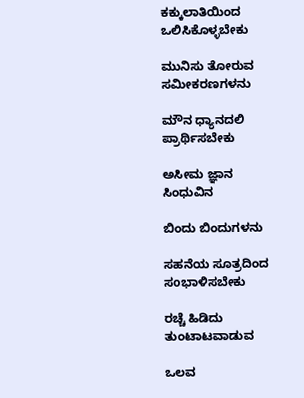ಕಕ್ಕುಲಾತಿಯಿಂದ ಒಲಿಸಿಕೊಳ್ಳಬೇಕು

ಮುನಿಸು ತೋರುವ ಸಮೀಕರಣಗಳನು

ಮೌನ ಧ್ಯಾನದಲಿ ಪ್ರಾರ್ಥಿಸಬೇಕು

ಅಸೀಮ ಜ್ಞಾನ ಸಿಂಧುವಿನ

ಬಿಂದು ಬಿಂದುಗಳನು

ಸಹನೆಯ ಸೂತ್ರದಿಂದ ಸoಭಾಳಿಸಬೇಕು

ರಚ್ಚೆ ಹಿಡಿದು ತುಂಟಾಟವಾಡುವ

ಒಲವ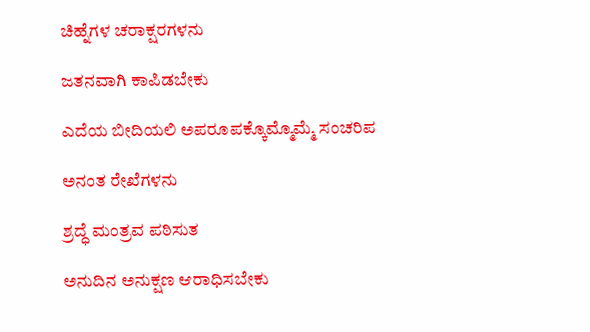ಚಿಹ್ನೆಗಳ ಚರಾಕ್ಷರಗಳನು

ಜತನವಾಗಿ ಕಾಪಿಡಬೇಕು

ಎದೆಯ ಬೀದಿಯಲಿ ಅಪರೂಪಕ್ಕೊಮ್ಮೊಮ್ಮೆ ಸಂಚರಿಪ

ಅನಂತ ರೇಖೆಗಳನು

ಶ್ರದ್ಧೆ ಮಂತ್ರವ ಪಠಿಸುತ

ಅನುದಿನ ಅನುಕ್ಷಣ ಆರಾಧಿಸಬೇಕು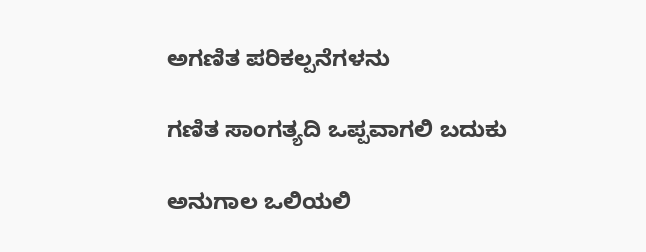ಅಗಣಿತ ಪರಿಕಲ್ಪನೆಗಳನು

ಗಣಿತ ಸಾಂಗತ್ಯದಿ ಒಪ್ಪವಾಗಲಿ ಬದುಕು

ಅನುಗಾಲ ಒಲಿಯಲಿ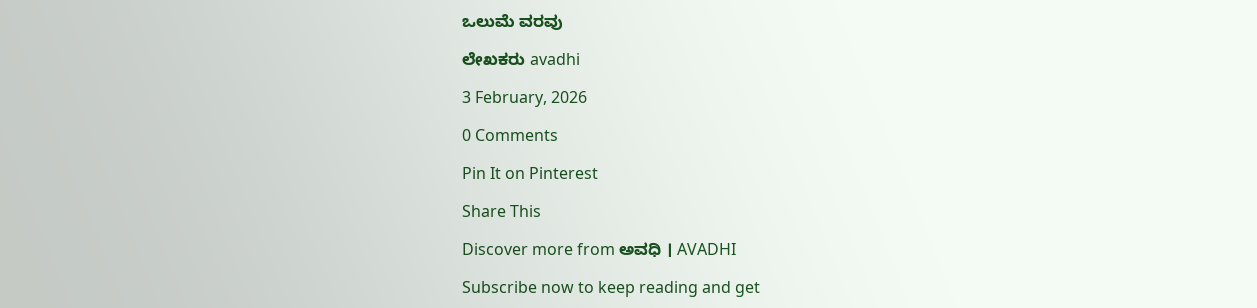ಒಲುಮೆ ವರವು

ಲೇಖಕರು avadhi

3 February, 2026

0 Comments

Pin It on Pinterest

Share This

Discover more from ಅವಧಿ । AVADHI

Subscribe now to keep reading and get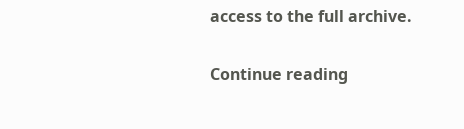access to the full archive.

Continue reading